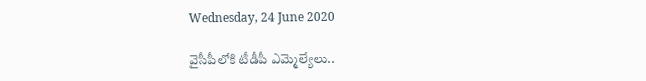Wednesday, 24 June 2020

వైసీపీలోకి టీడీపీ ఎమ్మెల్యేలు..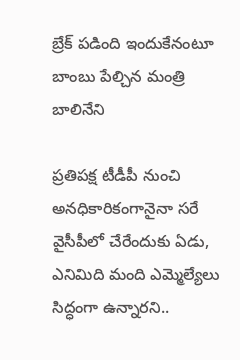బ్రేక్ పడింది ఇందుకేనంటూ బాంబు పేల్చిన మంత్రి బాలినేని

ప్రతిపక్ష టీడీపీ నుంచి అనధికారికంగానైనా సరే వైసీపీలో చేరేందుకు ఏడు, ఎనిమిది మంది ఎమ్మెల్యేలు సిద్ధంగా ఉన్నారని..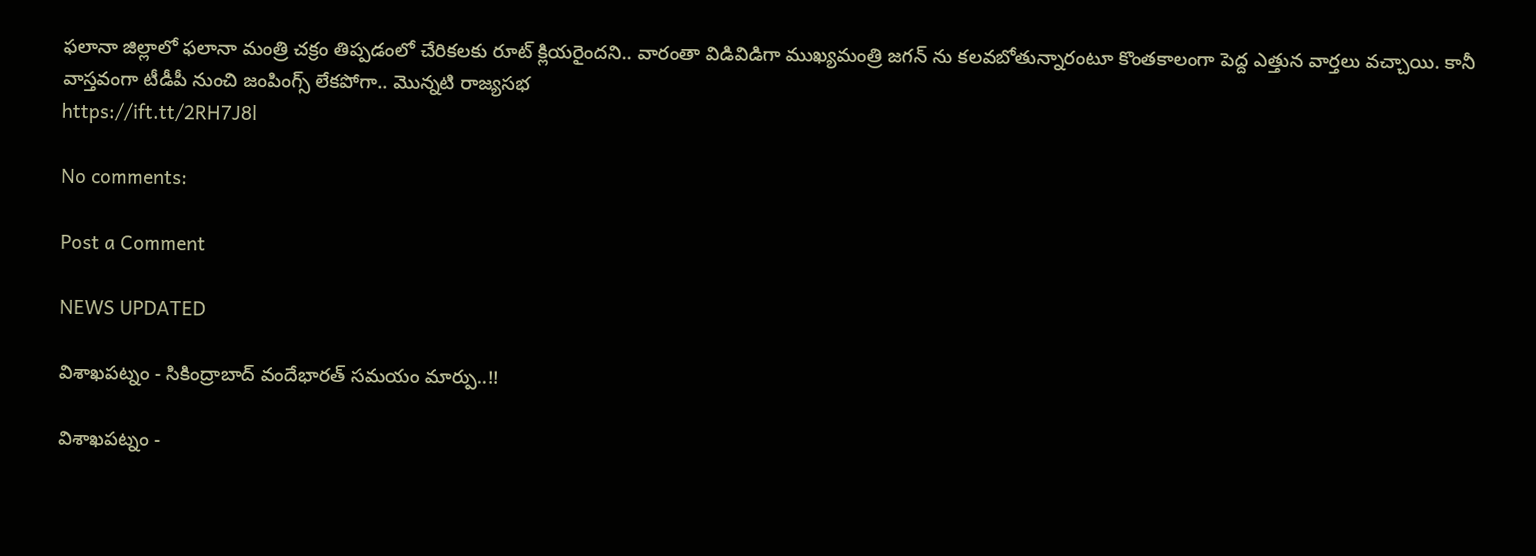ఫలానా జిల్లాలో ఫలానా మంత్రి చక్రం తిప్పడంలో చేరికలకు రూట్ క్లియరైందని.. వారంతా విడివిడిగా ముఖ్యమంత్రి జగన్ ను కలవబోతున్నారంటూ కొంతకాలంగా పెద్ద ఎత్తున వార్తలు వచ్చాయి. కానీ వాస్తవంగా టీడీపీ నుంచి జంపింగ్స్ లేకపోగా.. మొన్నటి రాజ్యసభ
https://ift.tt/2RH7J8l

No comments:

Post a Comment

NEWS UPDATED

విశాఖపట్నం - సికింద్రాబాద్ వందేభారత్ సమయం మార్పు..!!

విశాఖపట్నం -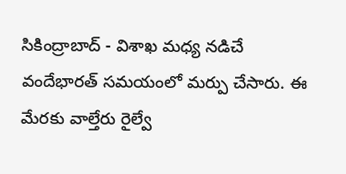సికింద్రాబాద్ - విశాఖ మధ్య నడిచే వందేభారత్ సమయంలో మర్పు చేసారు. ఈ మేరకు వాల్తేరు రైల్వే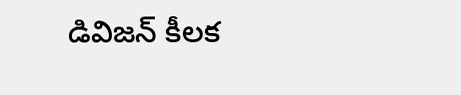డివిజన్ కీలక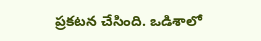ప్రకటన చేసింది. ఒడిశాలో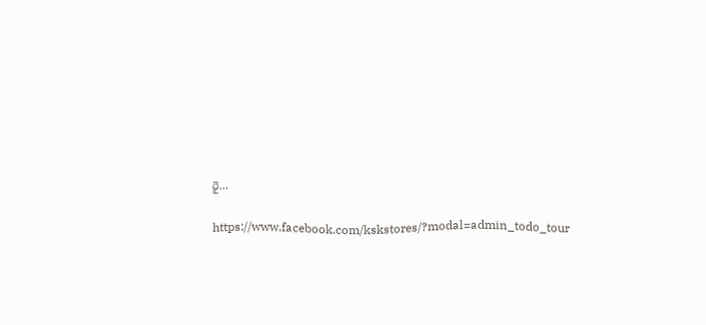రై...

https://www.facebook.com/kskstores/?modal=admin_todo_tour